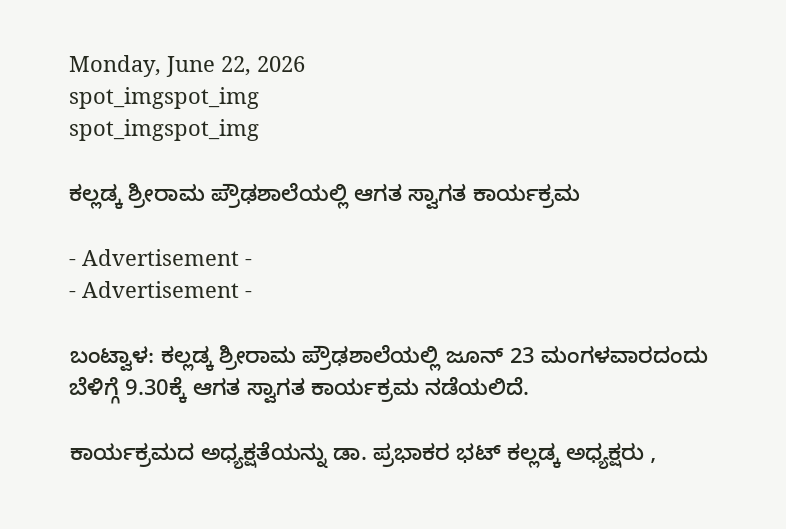Monday, June 22, 2026
spot_imgspot_img
spot_imgspot_img

ಕಲ್ಲಡ್ಕ ಶ್ರೀರಾಮ ಪ್ರೌಢಶಾಲೆಯಲ್ಲಿ ಆಗತ ಸ್ವಾಗತ ಕಾರ್ಯಕ್ರಮ

- Advertisement -
- Advertisement -

ಬಂಟ್ವಾಳ: ಕಲ್ಲಡ್ಕ ಶ್ರೀರಾಮ ಪ್ರೌಢಶಾಲೆಯಲ್ಲಿ ಜೂನ್ 23 ಮಂಗಳವಾರದಂದು ಬೆಳಿಗ್ಗೆ 9.30ಕ್ಕೆ ಆಗತ ಸ್ವಾಗತ ಕಾರ್ಯಕ್ರಮ ನಡೆಯಲಿದೆ.

ಕಾರ್ಯಕ್ರಮದ ಅಧ್ಯಕ್ಷತೆಯನ್ನು ಡಾ. ಪ್ರಭಾಕರ ಭಟ್ ಕಲ್ಲಡ್ಕ ಅಧ್ಯಕ್ಷರು ,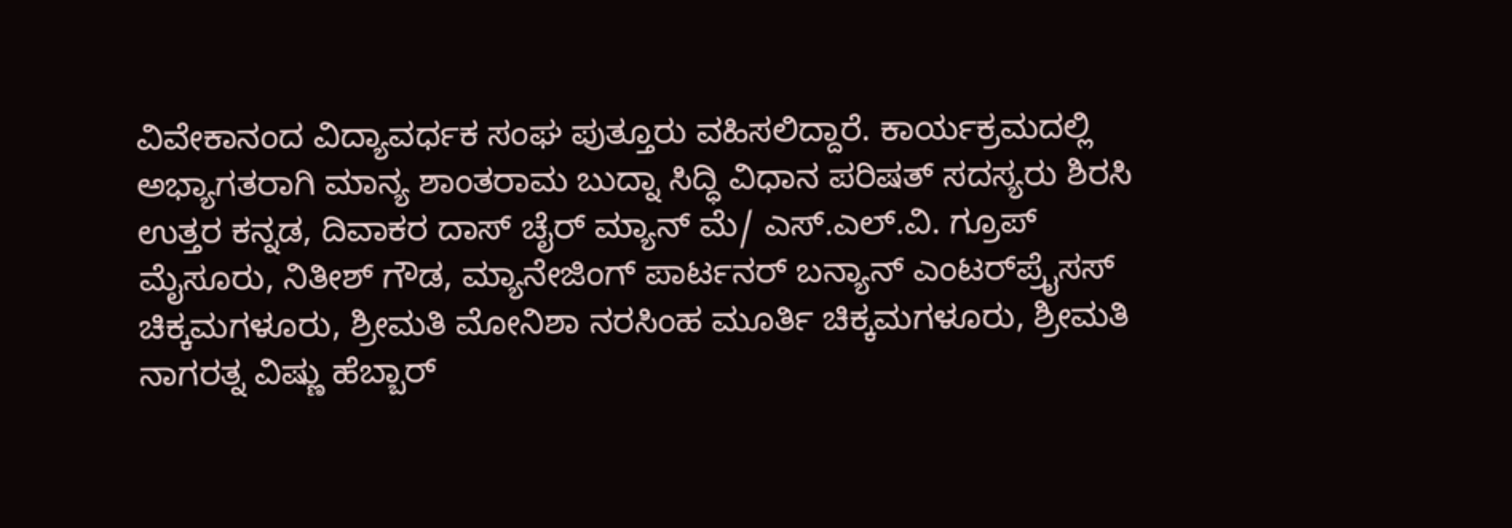ವಿವೇಕಾನಂದ ವಿದ್ಯಾವರ್ಧಕ ಸಂಘ ಪುತ್ತೂರು ವಹಿಸಲಿದ್ದಾರೆ. ಕಾರ್ಯಕ್ರಮದಲ್ಲಿ ಅಭ್ಯಾಗತರಾಗಿ ಮಾನ್ಯ ಶಾಂತರಾಮ ಬುದ್ನಾ ಸಿದ್ಧಿ ವಿಧಾನ ಪರಿಷತ್ ಸದಸ್ಯರು ಶಿರಸಿ ಉತ್ತರ ಕನ್ನಡ, ದಿವಾಕರ ದಾಸ್ ಚೈರ್‍ ಮ್ಯಾನ್ ಮೆ/ ಎಸ್‌.ಎಲ್‌.ವಿ. ಗ್ರೂಪ್ ಮೈಸೂರು, ನಿತೀಶ್ ಗೌಡ, ಮ್ಯಾನೇಜಿಂಗ್ ಪಾರ್ಟನರ್ ಬನ್ಯಾನ್ ಎಂಟರ್‌ಪ್ರೈಸಸ್ ಚಿಕ್ಕಮಗಳೂರು, ಶ್ರೀಮತಿ ಮೋನಿಶಾ ನರಸಿಂಹ ಮೂರ್ತಿ ಚಿಕ್ಕಮಗಳೂರು, ಶ್ರೀಮತಿ ನಾಗರತ್ನ ವಿಷ್ಣು ಹೆಬ್ಬಾರ್‍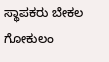ಸ್ಥಾಪಕರು ಬೇಕಲ ಗೋಕುಲಂ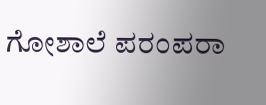ಗೋಶಾಲೆ ಪರಂಪರಾ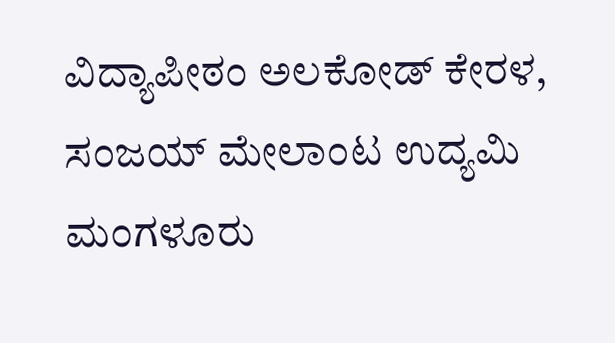ವಿದ್ಯಾಪೀಠಂ ಅಲಕೋಡ್ ಕೇರಳ, ಸಂಜಯ್ ಮೇಲಾಂಟ ಉದ್ಯಮಿ ಮಂಗಳೂರು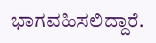ಭಾಗವಹಿಸಲಿದ್ದಾರೆ.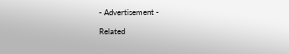- Advertisement -

Related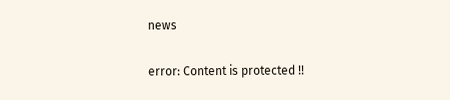news

error: Content is protected !!